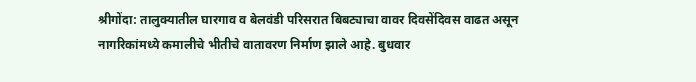श्रीगोंदा: तालुक्यातील घारगाव व बेलवंडी परिसरात बिबट्याचा वावर दिवसेंदिवस वाढत असून नागरिकांमध्ये कमालीचे भीतीचे वातावरण निर्माण झाले आहे. बुधवार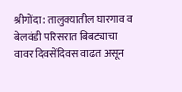श्रीगोंदा: तालुक्यातील घारगाव व बेलवंडी परिसरात बिबट्याचा वावर दिवसेंदिवस वाढत असून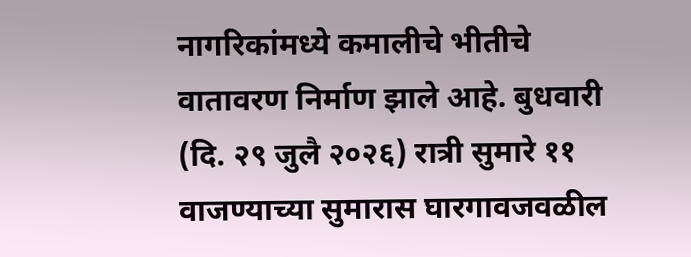नागरिकांमध्ये कमालीचे भीतीचे वातावरण निर्माण झाले आहे. बुधवारी (दि. २९ जुलै २०२६) रात्री सुमारे ११ वाजण्याच्या सुमारास घारगावजवळील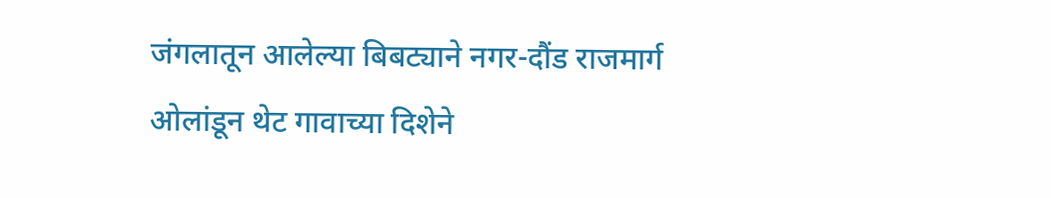जंगलातून आलेल्या बिबट्याने नगर-दौंड राजमार्ग ओलांडून थेट गावाच्या दिशेने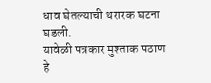धाव घेतल्याची थरारक घटना घडली.
यावेळी पत्रकार मुश्ताक पठाण हे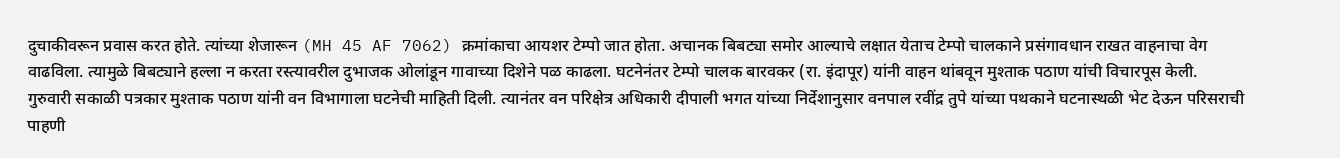दुचाकीवरून प्रवास करत होते. त्यांच्या शेजारून (MH 45 AF 7062) क्रमांकाचा आयशर टेम्पो जात होता. अचानक बिबट्या समोर आल्याचे लक्षात येताच टेम्पो चालकाने प्रसंगावधान राखत वाहनाचा वेग वाढविला. त्यामुळे बिबट्याने हल्ला न करता रस्त्यावरील दुभाजक ओलांडून गावाच्या दिशेने पळ काढला. घटनेनंतर टेम्पो चालक बारवकर (रा. इंदापूर) यांनी वाहन थांबवून मुश्ताक पठाण यांची विचारपूस केली.
गुरुवारी सकाळी पत्रकार मुश्ताक पठाण यांनी वन विभागाला घटनेची माहिती दिली. त्यानंतर वन परिक्षेत्र अधिकारी दीपाली भगत यांच्या निर्देशानुसार वनपाल रवींद्र तुपे यांच्या पथकाने घटनास्थळी भेट देऊन परिसराची पाहणी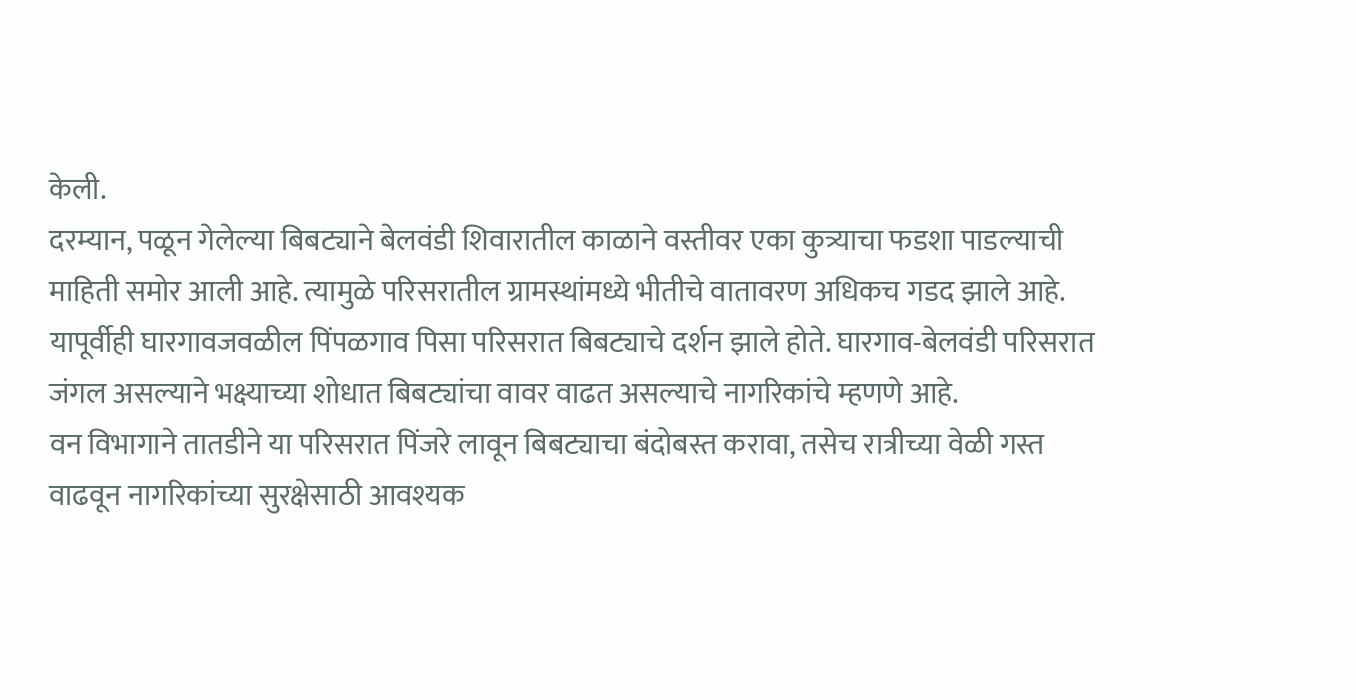केली.
दरम्यान, पळून गेलेल्या बिबट्याने बेलवंडी शिवारातील काळाने वस्तीवर एका कुत्र्याचा फडशा पाडल्याची माहिती समोर आली आहे. त्यामुळे परिसरातील ग्रामस्थांमध्ये भीतीचे वातावरण अधिकच गडद झाले आहे. यापूर्वीही घारगावजवळील पिंपळगाव पिसा परिसरात बिबट्याचे दर्शन झाले होते. घारगाव-बेलवंडी परिसरात जंगल असल्याने भक्ष्याच्या शोधात बिबट्यांचा वावर वाढत असल्याचे नागरिकांचे म्हणणे आहे.
वन विभागाने तातडीने या परिसरात पिंजरे लावून बिबट्याचा बंदोबस्त करावा, तसेच रात्रीच्या वेळी गस्त वाढवून नागरिकांच्या सुरक्षेसाठी आवश्यक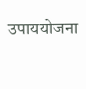उपाययोजना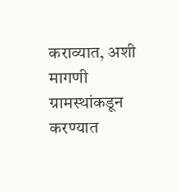कराव्यात, अशी मागणी ग्रामस्थांकडून करण्यात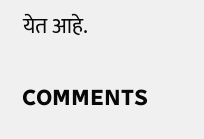येत आहे.

COMMENTS